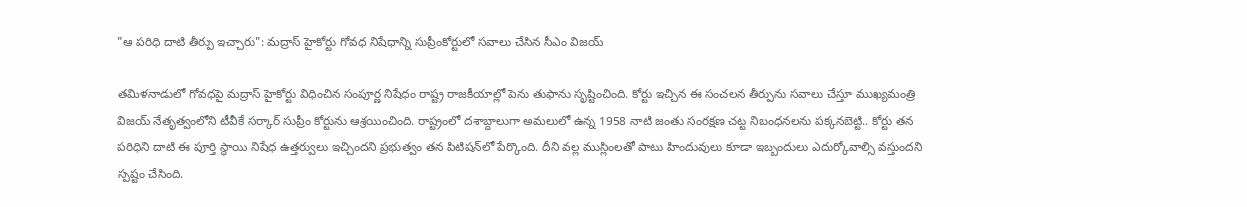"ఆ పరిధి దాటి తీర్పు ఇచ్చారు": మద్రాస్ హైకోర్టు గోవధ నిషేధాన్ని సుప్రీంకోర్టులో సవాలు చేసిన సీఎం విజయ్

తమిళనాడులో గోవధపై మద్రాస్ హైకోర్టు విధించిన సంపూర్ణ నిషేధం రాష్ట్ర రాజకీయాల్లో పెను తుఫాను సృష్టించింది. కోర్టు ఇచ్చిన ఈ సంచలన తీర్పును సవాలు చేస్తూ ముఖ్యమంత్రి విజయ్ నేతృత్వంలోని టీవీకే సర్కార్ సుప్రీం కోర్టును ఆశ్రయించింది. రాష్ట్రంలో దశాబ్దాలుగా అమలులో ఉన్న 1958 నాటి జంతు సంరక్షణ చట్ట నిబంధనలను పక్కనబెట్టి.. కోర్టు తన పరిధిని దాటి ఈ పూర్తి స్థాయి నిషేధ ఉత్తర్వులు ఇచ్చిందని ప్రభుత్వం తన పిటిషన్‌లో పేర్కొంది. దీని వల్ల ముస్లింలతో పాటు హిందువులు కూడా ఇబ్బందులు ఎదుర్కోవాల్సి వస్తుందని స్పష్టం చేసింది.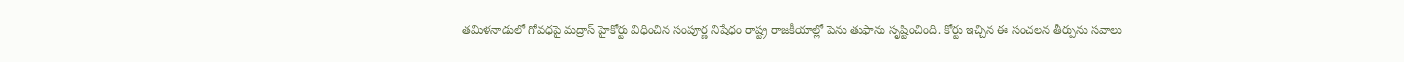తమిళనాడులో గోవధపై మద్రాస్ హైకోర్టు విధించిన సంపూర్ణ నిషేధం రాష్ట్ర రాజకీయాల్లో పెను తుఫాను సృష్టించింది. కోర్టు ఇచ్చిన ఈ సంచలన తీర్పును సవాలు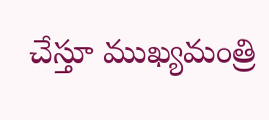చేస్తూ ముఖ్యమంత్రి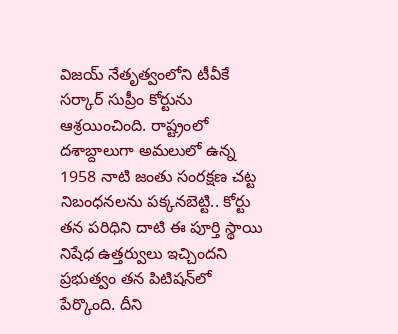విజయ్ నేతృత్వంలోని టీవీకే సర్కార్ సుప్రీం కోర్టును ఆశ్రయించింది. రాష్ట్రంలో దశాబ్దాలుగా అమలులో ఉన్న 1958 నాటి జంతు సంరక్షణ చట్ట నిబంధనలను పక్కనబెట్టి.. కోర్టు తన పరిధిని దాటి ఈ పూర్తి స్థాయి నిషేధ ఉత్తర్వులు ఇచ్చిందని ప్రభుత్వం తన పిటిషన్‌లో పేర్కొంది. దీని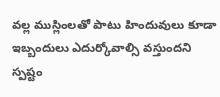వల్ల ముస్లింలతో పాటు హిందువులు కూడా ఇబ్బందులు ఎదుర్కోవాల్సి వస్తుందని స్పష్టం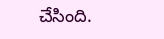చేసింది.